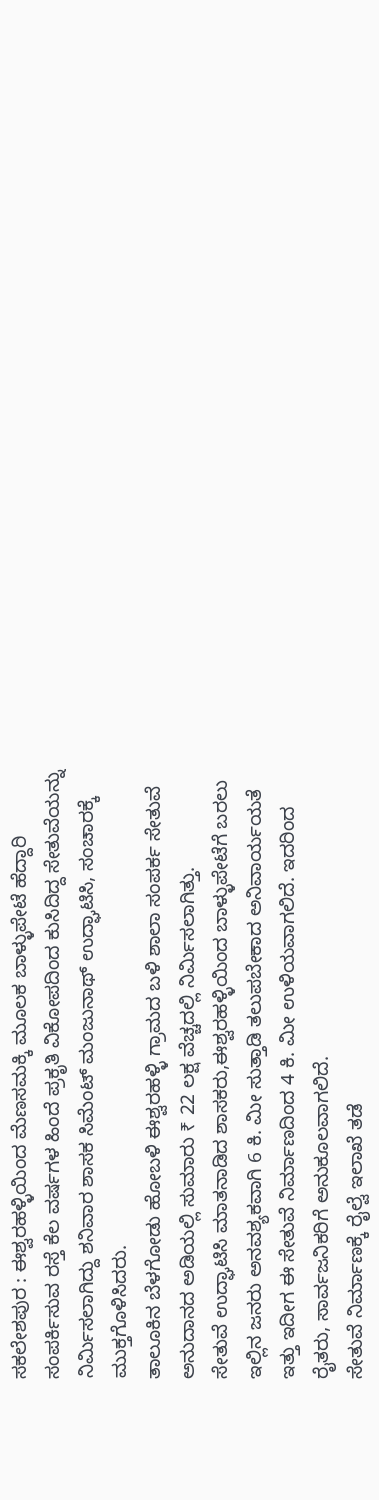ಸಕಲೇಶಪುರ : ಈಶ್ವರಹಳ್ಳಿಯಿಂದ ಮೆಣಸಮಕ್ಕಿ ಮೂಲಕ ಬಾಳ್ಳುಪೇಟೆ ಹೆದ್ದಾರಿ ಸಂಪರ್ಕಿಸುವ ರಸ್ತೆ ಕೆಲ ವರ್ಷಗಳ ಹಿಂದೆ ಪ್ರಕೃತಿ ವಿಕೋಪದಿಂದ ಕುಸಿದಿದ್ದ ಸೇತುವೆಯನ್ನು ನಿರ್ಮಿಸಲಾಗಿದ್ದು ಶನಿವಾರ ಶಾಸಕ ಸಿಮೆಂಟ್ ಮಂಜುನಾಥ್ ಉದ್ಘಾಟಿಸಿ, ಸಂಚಾರಕ್ಕೆ ಮುಕ್ತಗೊಳಿಸಿದರು.
ತಾಲೂಕಿನ ಬೆಳಗೋಡು ಹೋಬಳಿ ಈಶ್ವರಹಳ್ಳಿ ಗ್ರಾಮದ ಬಳಿ ಶಾಲಾ ಸಂಪರ್ಕ ಸೇತುವೆ ಅನುದಾನದ ಅಡಿಯಲ್ಲಿ ಸುಮಾರು ₹ 22 ಲಕ್ಷ ವೆಚ್ಚದಲ್ಲಿ ನಿರ್ಮಿಸಲಾಗಿತ್ತು.
ಸೇತುವೆ ಉದ್ಘಾಟಿಸಿ ಮಾತನಾಡಿದ ಶಾಸಕರು,ಈಶ್ವರಹಳ್ಳಿಯಿಂದ ಬಾಳ್ಳುಪೇಟೆಗೆ ಬರಲು ಇಲ್ಲಿನ ಜನರು ಅನವಶ್ಯಕವಾಗಿ 6 ಕಿ. ಮೀ ಸುತ್ತಾಡಿ ತಲುಪಬೇಕಾದ ಅನಿವಾರ್ಯಯತೆ ಇತ್ತು ಇದೀಗ ಈ ಸೇತುವೆ ನಿರ್ಮಾಣದಿಂದ 4 ಕಿ. ಮೀ ಉಳಿಯವಾಗಲಿದೆ. ಇದರಿಂದ ರೈತರು, ಸಾರ್ವಜನಿಕರಿಗೆ ಅನುಕೂಲವಾಗಲಿದೆ.
ಸೇತುವೆ ನಿರ್ಮಾಣಕ್ಕೆ ರೈಲ್ವೆ ಇಲಾಖೆ ತಡೆ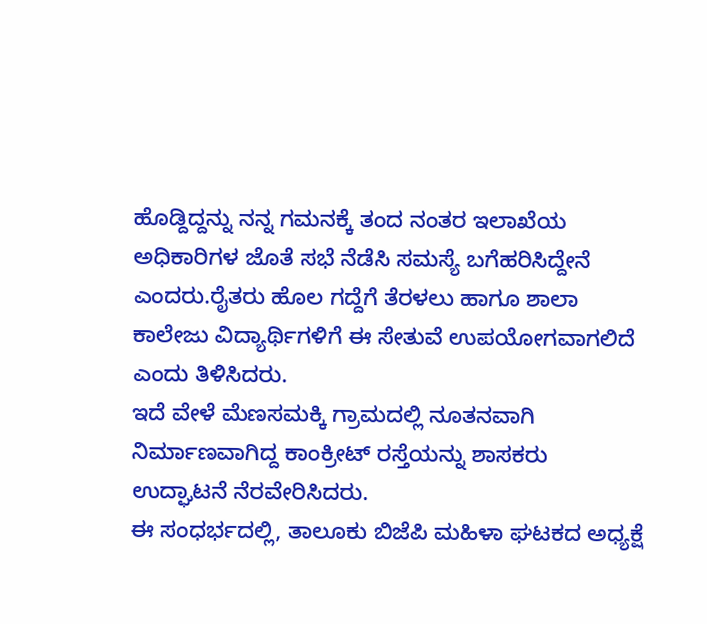ಹೊಡ್ದಿದ್ದನ್ನು ನನ್ನ ಗಮನಕ್ಕೆ ತಂದ ನಂತರ ಇಲಾಖೆಯ ಅಧಿಕಾರಿಗಳ ಜೊತೆ ಸಭೆ ನೆಡೆಸಿ ಸಮಸ್ಯೆ ಬಗೆಹರಿಸಿದ್ದೇನೆ ಎಂದರು.ರೈತರು ಹೊಲ ಗದ್ದೆಗೆ ತೆರಳಲು ಹಾಗೂ ಶಾಲಾ ಕಾಲೇಜು ವಿದ್ಯಾರ್ಥಿಗಳಿಗೆ ಈ ಸೇತುವೆ ಉಪಯೋಗವಾಗಲಿದೆ ಎಂದು ತಿಳಿಸಿದರು.
ಇದೆ ವೇಳೆ ಮೆಣಸಮಕ್ಕಿ ಗ್ರಾಮದಲ್ಲಿ ನೂತನವಾಗಿ ನಿರ್ಮಾಣವಾಗಿದ್ದ ಕಾಂಕ್ರೀಟ್ ರಸ್ತೆಯನ್ನು ಶಾಸಕರು ಉದ್ಘಾಟನೆ ನೆರವೇರಿಸಿದರು.
ಈ ಸಂಧರ್ಭದಲ್ಲಿ, ತಾಲೂಕು ಬಿಜೆಪಿ ಮಹಿಳಾ ಘಟಕದ ಅಧ್ಯಕ್ಷೆ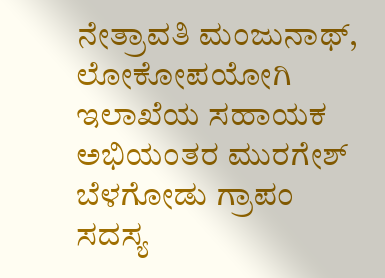ನೇತ್ರಾವತಿ ಮಂಜುನಾಥ್, ಲೋಕೋಪಯೋಗಿ ಇಲಾಖೆಯ ಸಹಾಯಕ ಅಭಿಯಂತರ ಮುರಗೇಶ್ ಬೆಳಗೋಡು ಗ್ರಾಪಂ ಸದಸ್ಯ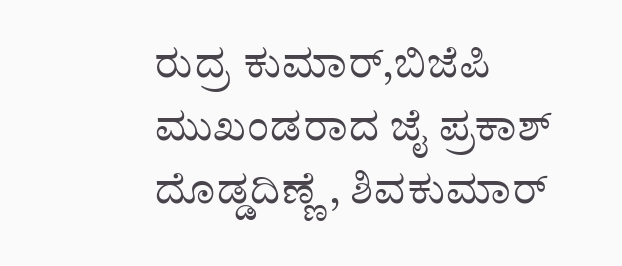ರುದ್ರ ಕುಮಾರ್,ಬಿಜೆಪಿ ಮುಖಂಡರಾದ ಜೈ ಪ್ರಕಾಶ್ ದೊಡ್ಡದಿಣ್ಣೆ , ಶಿವಕುಮಾರ್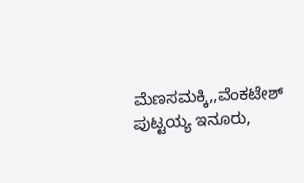ಮೆಣಸಮಕ್ಕಿ,,ವೆಂಕಟೇಶ್ ಪುಟ್ಟಯ್ಯ ಇನೂರು,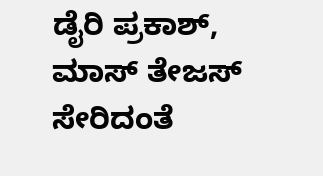ಡೈರಿ ಪ್ರಕಾಶ್, ಮಾಸ್ ತೇಜಸ್ ಸೇರಿದಂತೆ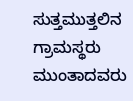ಸುತ್ತಮುತ್ತಲಿನ ಗ್ರಾಮಸ್ಥರು ಮುಂತಾದವರು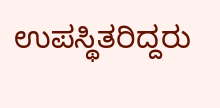ಉಪಸ್ಥಿತರಿದ್ದರು